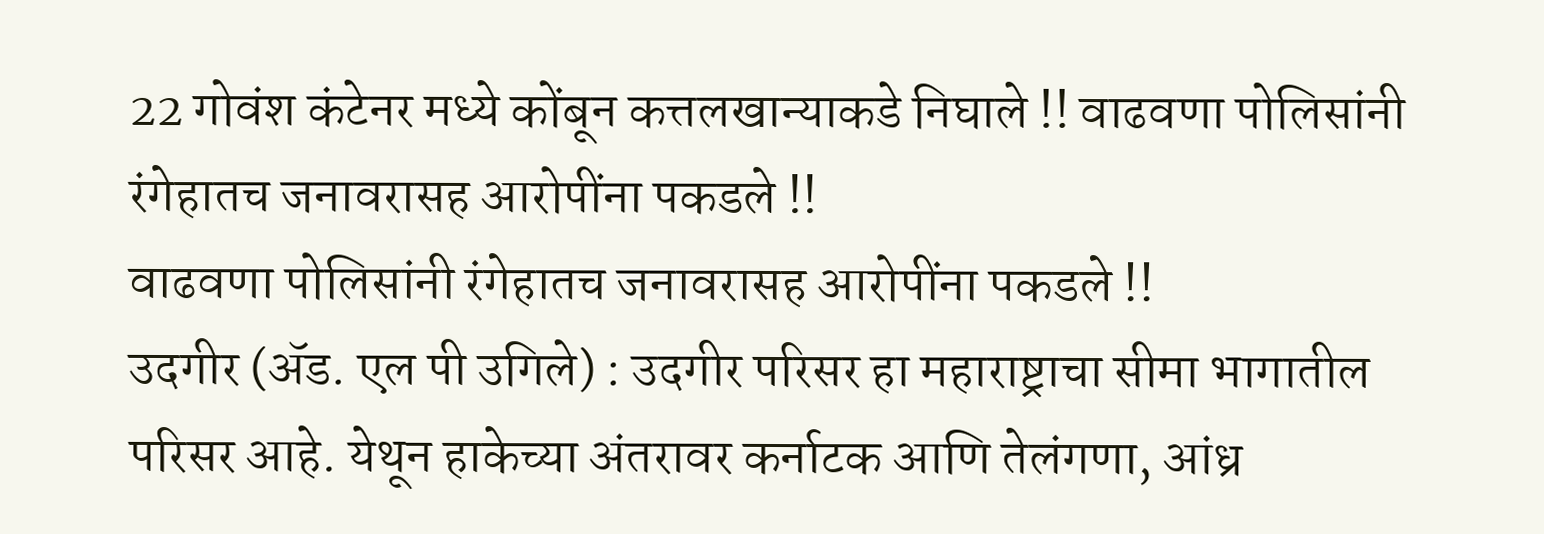22 गोवंश कंटेनर मध्ये कोंबून कत्तलखान्याकडे निघाले !! वाढवणा पोलिसांनी रंगेहातच जनावरासह आरोपींना पकडले !!
वाढवणा पोलिसांनी रंगेहातच जनावरासह आरोपींना पकडले !!
उदगीर (ॲड. एल पी उगिले) : उदगीर परिसर हा महाराष्ट्राचा सीमा भागातील परिसर आहे. येथून हाकेच्या अंतरावर कर्नाटक आणि तेलंगणा, आंध्र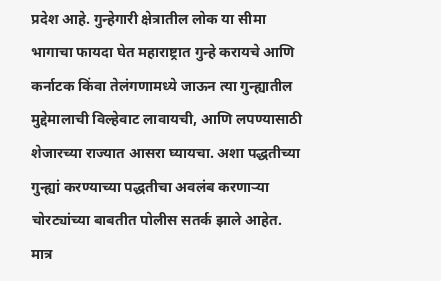प्रदेश आहे. गुन्हेगारी क्षेत्रातील लोक या सीमा भागाचा फायदा घेत महाराष्ट्रात गुन्हे करायचे आणि कर्नाटक किंवा तेलंगणामध्ये जाऊन त्या गुन्ह्यातील मुद्देमालाची विल्हेवाट लावायची, आणि लपण्यासाठी शेजारच्या राज्यात आसरा घ्यायचा. अशा पद्धतीच्या गुन्ह्यां करण्याच्या पद्धतीचा अवलंब करणाऱ्या चोरट्यांच्या बाबतीत पोलीस सतर्क झाले आहेत.
मात्र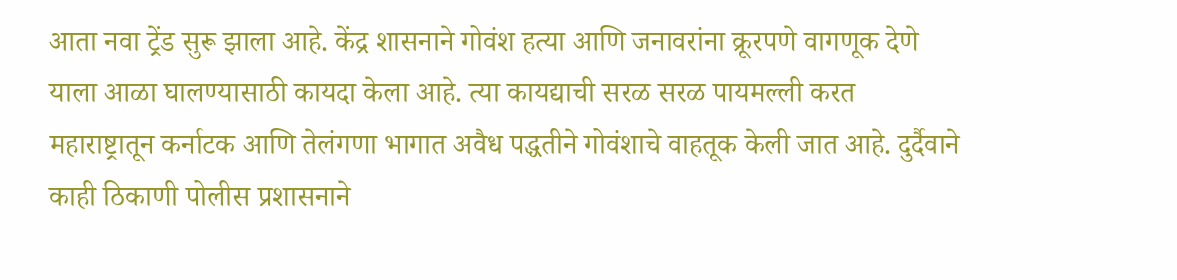आता नवा ट्रेंड सुरू झाला आहे. केंद्र शासनाने गोवंश हत्या आणि जनावरांना क्रूरपणे वागणूक देणे याला आळा घालण्यासाठी कायदा केला आहे. त्या कायद्याची सरळ सरळ पायमल्ली करत महाराष्ट्रातून कर्नाटक आणि तेलंगणा भागात अवैध पद्धतीने गोवंशाचे वाहतूक केली जात आहे. दुर्दैवाने काही ठिकाणी पोलीस प्रशासनाने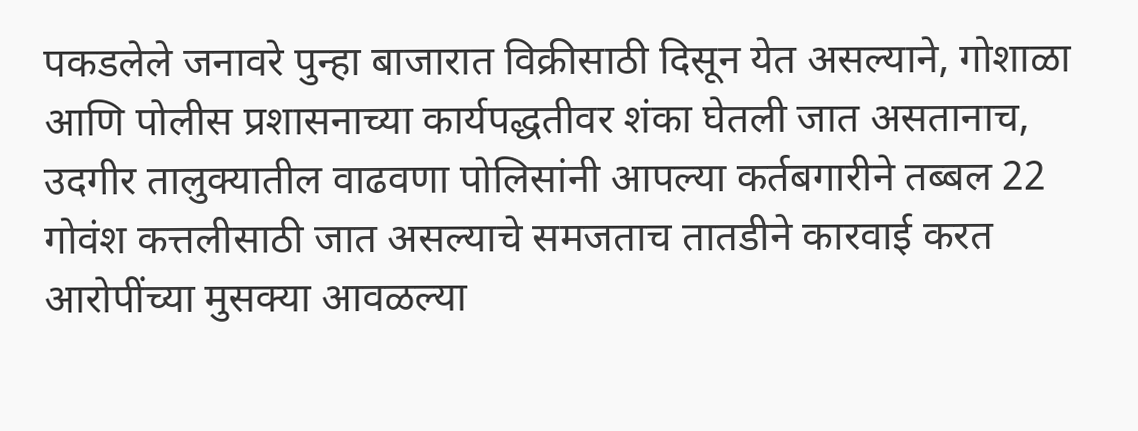पकडलेले जनावरे पुन्हा बाजारात विक्रीसाठी दिसून येत असल्याने, गोशाळा आणि पोलीस प्रशासनाच्या कार्यपद्धतीवर शंका घेतली जात असतानाच, उदगीर तालुक्यातील वाढवणा पोलिसांनी आपल्या कर्तबगारीने तब्बल 22 गोवंश कत्तलीसाठी जात असल्याचे समजताच तातडीने कारवाई करत आरोपींच्या मुसक्या आवळल्या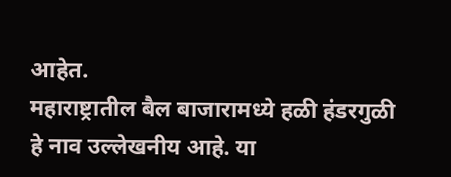आहेत.
महाराष्ट्रातील बैल बाजारामध्ये हळी हंडरगुळी हे नाव उल्लेखनीय आहे. या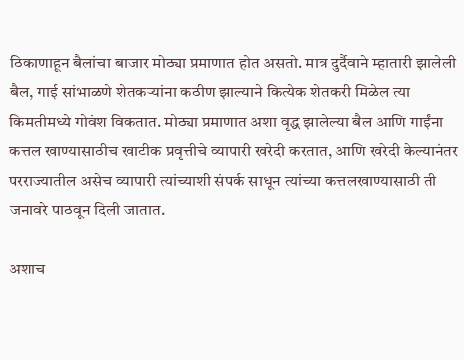ठिकाणाहून बैलांचा बाजार मोठ्या प्रमाणात होत असतो. मात्र दुर्दैवाने म्हातारी झालेली बैल, गाई सांभाळणे शेतकऱ्यांना कठीण झाल्याने कित्येक शेतकरी मिळेल त्या किमतीमध्ये गोवंश विकतात. मोठ्या प्रमाणात अशा वृद्ध झालेल्या बैल आणि गाईंना कत्तल खाण्यासाठीच खाटीक प्रवृत्तीचे व्यापारी खरेदी करतात, आणि खरेदी केल्यानंतर परराज्यातील असेच व्यापारी त्यांच्याशी संपर्क साधून त्यांच्या कत्तलखाण्यासाठी ती जनावरे पाठवून दिली जातात.

अशाच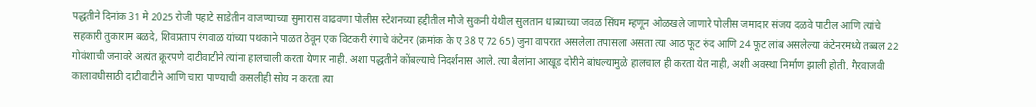पद्धतीने दिनांक 31 मे 2025 रोजी पहाटे साडेतीन वाजण्याच्या सुमारास वाढवणा पोलीस स्टेशनच्या हद्दीतील मौजे सुकनी येथील सुलतान धाब्याच्या जवळ सिंघम म्हणून ओळखले जाणारे पोलीस जमादार संजय दळवे पाटील आणि त्यांचे सहकारी तुकाराम बळदे, शिवप्रताप रंगवाळ यांच्या पथकाने पाळत ठेवून एक विटकरी रंगाचे कंटेनर (क्रमांक के ए 38 ए 72 65) जुना वापरात असलेला तपासला असता त्या आठ फूट रुंद आणि 24 फूट लांब असलेल्या कंटेनरमध्ये तब्बल 22 गोवंशाची जनावरे अत्यंत क्रूरपणे दाटीवाटीने त्यांना हालचाली करता येणार नाही. अशा पद्धतीने कोंबल्याचे निदर्शनास आले. त्या बैलांना आखूड दोरीने बांधल्यामुळे हालचाल ही करता येत नाही, अशी अवस्था निर्माण झाली होती. गैरवाजवी कालावधीसाठी दाटीवाटीने आणि चारा पाण्याची कसलीही सोय न करता त्या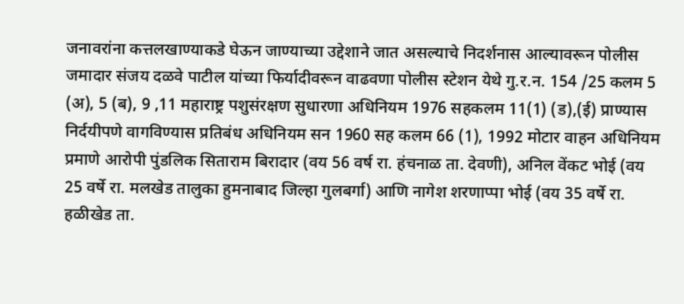जनावरांना कत्तलखाण्याकडे घेऊन जाण्याच्या उद्देशाने जात असल्याचे निदर्शनास आल्यावरून पोलीस जमादार संजय दळवे पाटील यांच्या फिर्यादीवरून वाढवणा पोलीस स्टेशन येथे गु.र.न. 154 /25 कलम 5 (अ), 5 (ब), 9 ,11 महाराष्ट्र पशुसंरक्षण सुधारणा अधिनियम 1976 सहकलम 11(1) (ड),(ई) प्राण्यास निर्दयीपणे वागविण्यास प्रतिबंध अधिनियम सन 1960 सह कलम 66 (1), 1992 मोटार वाहन अधिनियम प्रमाणे आरोपी पुंडलिक सिताराम बिरादार (वय 56 वर्ष रा. हंचनाळ ता. देवणी), अनिल वेंकट भोई (वय 25 वर्षे रा. मलखेड तालुका हुमनाबाद जिल्हा गुलबर्गा) आणि नागेश शरणाप्पा भोई (वय 35 वर्षे रा. हळीखेड ता.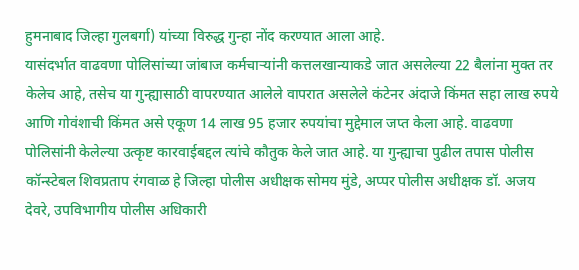हुमनाबाद जिल्हा गुलबर्गा) यांच्या विरुद्ध गुन्हा नोंद करण्यात आला आहे.
यासंदर्भात वाढवणा पोलिसांच्या जांबाज कर्मचाऱ्यांनी कत्तलखान्याकडे जात असलेल्या 22 बैलांना मुक्त तर केलेच आहे, तसेच या गुन्ह्यासाठी वापरण्यात आलेले वापरात असलेले कंटेनर अंदाजे किंमत सहा लाख रुपये आणि गोवंशाची किंमत असे एकूण 14 लाख 95 हजार रुपयांचा मुद्देमाल जप्त केला आहे. वाढवणा पोलिसांनी केलेल्या उत्कृष्ट कारवाईबद्दल त्यांचे कौतुक केले जात आहे. या गुन्ह्याचा पुढील तपास पोलीस कॉन्स्टेबल शिवप्रताप रंगवाळ हे जिल्हा पोलीस अधीक्षक सोमय मुंडे, अप्पर पोलीस अधीक्षक डॉ. अजय देवरे, उपविभागीय पोलीस अधिकारी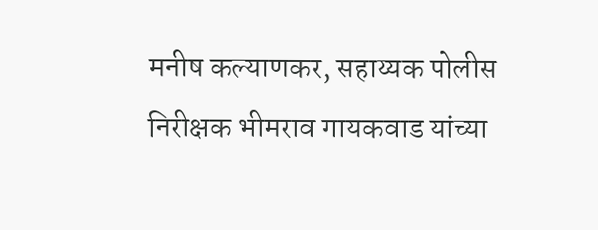मनीष कल्याणकर, सहाय्यक पोलीस निरीक्षक भीमराव गायकवाड यांच्या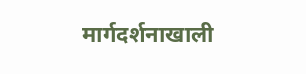मार्गदर्शनाखाली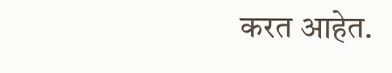करत आहेत.